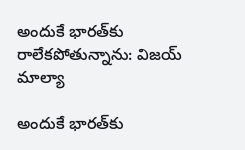అందుకే భారత్‌కు రాలేకపోతున్నాను: విజయ్‌ మాల్యా

అందుకే భారత్‌కు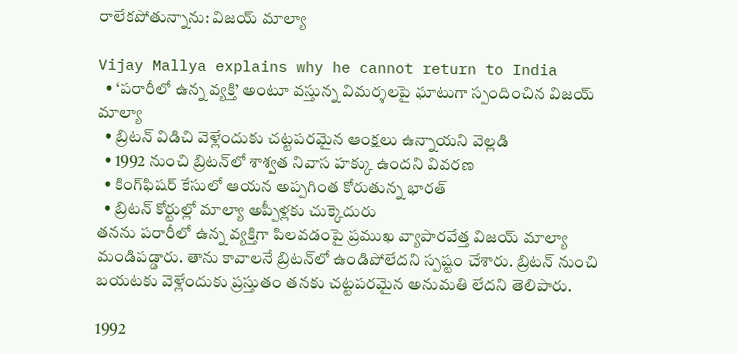రాలేకపోతున్నాను: విజయ్‌ మాల్యా

Vijay Mallya explains why he cannot return to India
  • ‘పరారీలో ఉన్న వ్యక్తి’ అంటూ వస్తున్న విమర్శలపై ఘాటుగా స్పందించిన విజయ్‌ మాల్యా
  • బ్రిటన్‌ విడిచి వెళ్లేందుకు చట్టపరమైన ఆంక్షలు ఉన్నాయని వెల్లడి
  • 1992 నుంచి బ్రిటన్‌లో శాశ్వత నివాస హక్కు ఉందని వివరణ
  • కింగ్‌ఫిషర్‌ కేసులో ఆయన అప్పగింత కోరుతున్న భారత్‌
  • బ్రిటన్‌ కోర్టుల్లో మాల్యా అప్పీళ్లకు చుక్కెదురు
తనను పరారీలో ఉన్న వ్యక్తిగా పిలవడంపై ప్రముఖ వ్యాపారవేత్త విజయ్‌ మాల్యా మండిపడ్డారు. తాను కావాలనే బ్రిటన్‌లో ఉండిపోలేదని స్పష్టం చేశారు. బ్రిటన్‌ నుంచి బయటకు వెళ్లేందుకు ప్రస్తుతం తనకు చట్టపరమైన అనుమతి లేదని తెలిపారు.

1992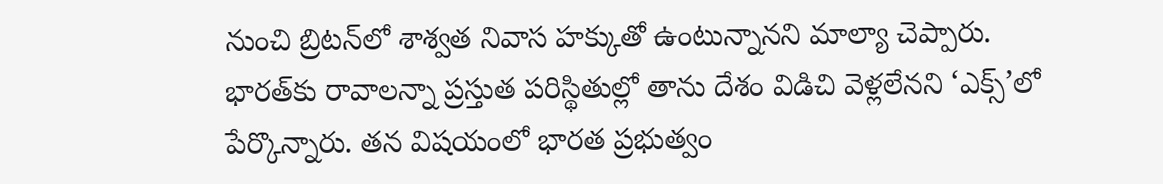నుంచి బ్రిటన్‌లో శాశ్వత నివాస హక్కుతో ఉంటున్నానని మాల్యా చెప్పారు. భారత్‌కు రావాలన్నా ప్రస్తుత పరిస్థితుల్లో తాను దేశం విడిచి వెళ్లలేనని ‘ఎక్స్‌’లో పేర్కొన్నారు. తన విషయంలో భారత ప్రభుత్వం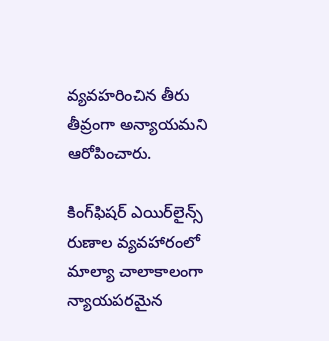వ్యవహరించిన తీరు తీవ్రంగా అన్యాయమని ఆరోపించారు.

కింగ్‌ఫిషర్‌ ఎయిర్‌లైన్స్‌ రుణాల వ్యవహారంలో మాల్యా చాలాకాలంగా న్యాయపరమైన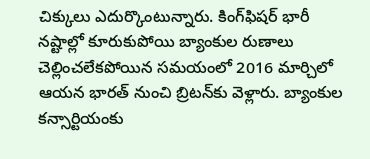చిక్కులు ఎదుర్కొంటున్నారు. కింగ్‌ఫిషర్‌ భారీ నష్టాల్లో కూరుకుపోయి బ్యాంకుల రుణాలు చెల్లించలేకపోయిన సమయంలో 2016 మార్చిలో ఆయన భారత్‌ నుంచి బ్రిటన్‌కు వెళ్లారు. బ్యాంకుల కన్సార్టియంకు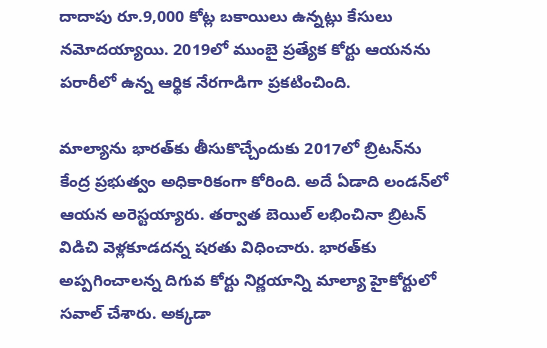దాదాపు రూ.9,000 కోట్ల బకాయిలు ఉన్నట్లు కేసులు నమోదయ్యాయి. 2019లో ముంబై ప్రత్యేక కోర్టు ఆయనను పరారీలో ఉన్న ఆర్థిక నేరగాడిగా ప్రకటించింది.

మాల్యాను భారత్‌కు తీసుకొచ్చేందుకు 2017లో బ్రిటన్‌ను కేంద్ర ప్రభుత్వం అధికారికంగా కోరింది. అదే ఏడాది లండన్‌లో ఆయన అరెస్టయ్యారు. తర్వాత బెయిల్‌ లభించినా బ్రిటన్‌ విడిచి వెళ్లకూడదన్న షరతు విధించారు. భారత్‌కు అప్పగించాలన్న దిగువ కోర్టు నిర్ణయాన్ని మాల్యా హైకోర్టులో సవాల్‌ చేశారు. అక్కడా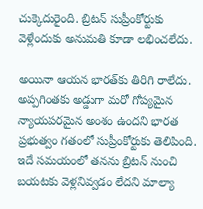చుక్కెదురైంది. బ్రిటన్‌ సుప్రీంకోర్టుకు వెళ్లేందుకు అనుమతి కూడా లభించలేదు.

అయినా ఆయన భారత్‌కు తిరిగి రాలేదు. అప్పగింతకు అడ్డుగా మరో గోప్యమైన న్యాయపరమైన అంశం ఉందని భారత ప్రభుత్వం గతంలో సుప్రీంకోర్టుకు తెలిపింది. ఇదే సమయంలో తనను బ్రిటన్‌ నుంచి బయటకు వెళ్లనివ్వడం లేదని మాల్యా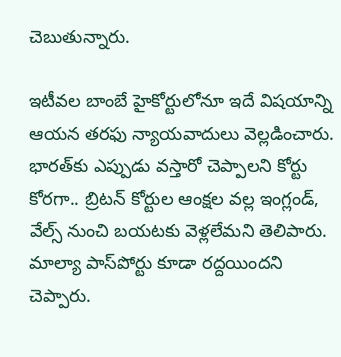చెబుతున్నారు.

ఇటీవల బాంబే హైకోర్టులోనూ ఇదే విషయాన్ని ఆయన తరఫు న్యాయవాదులు వెల్లడించారు. భారత్‌కు ఎప్పుడు వస్తారో చెప్పాలని కోర్టు కోరగా.. బ్రిటన్‌ కోర్టుల ఆంక్షల వల్ల ఇంగ్లండ్‌, వేల్స్‌ నుంచి బయటకు వెళ్లలేమని తెలిపారు. మాల్యా పాస్‌పోర్టు కూడా రద్దయిందని చెప్పారు.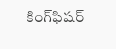కింగ్‌ఫిషర్‌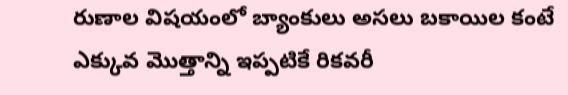రుణాల విషయంలో బ్యాంకులు అసలు బకాయిల కంటే ఎక్కువ మొత్తాన్ని ఇప్పటికే రికవరీ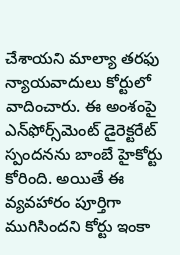చేశాయని మాల్యా తరఫు న్యాయవాదులు కోర్టులో వాదించారు. ఈ అంశంపై ఎన్‌ఫోర్స్‌మెంట్‌ డైరెక్టరేట్‌ స్పందనను బాంబే హైకోర్టు కోరింది. అయితే ఈ వ్యవహారం పూర్తిగా ముగిసిందని కోర్టు ఇంకా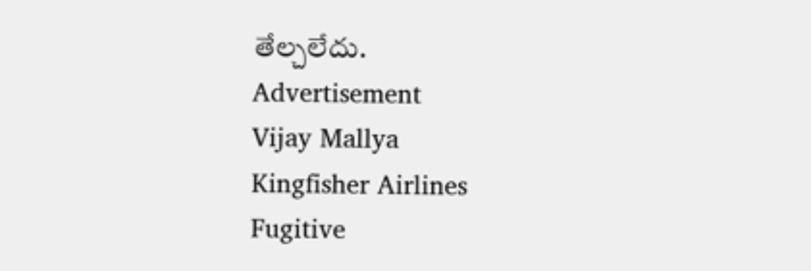తేల్చలేదు.
Advertisement
Vijay Mallya
Kingfisher Airlines
Fugitive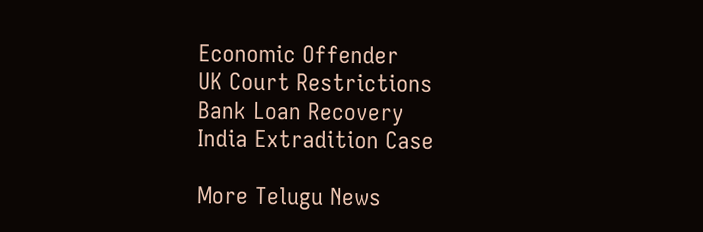Economic Offender
UK Court Restrictions
Bank Loan Recovery
India Extradition Case

More Telugu News